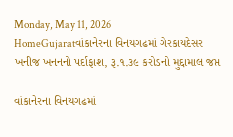Monday, May 11, 2026
HomeGujaratવાંકાનેરના વિનયગઢમાં ગેરકાયદેસર ખનીજ ખનનનો પર્દાફાશ, રૂ.૧.૩૯ કરોડનો મુદ્દામાલ જપ્ત

વાંકાનેરના વિનયગઢમાં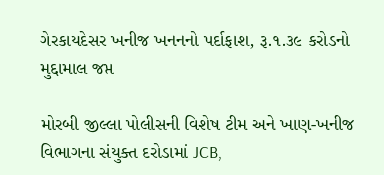ગેરકાયદેસર ખનીજ ખનનનો પર્દાફાશ, રૂ.૧.૩૯ કરોડનો મુદ્દામાલ જપ્ત

મોરબી જીલ્લા પોલીસની વિશેષ ટીમ અને ખાણ-ખનીજ વિભાગના સંયુક્ત દરોડામાં JCB,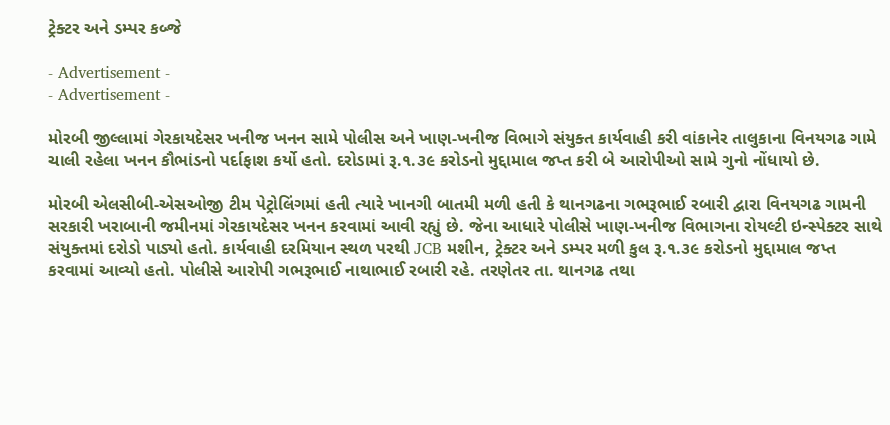ટ્રેક્ટર અને ડમ્પર કબ્જે

- Advertisement -
- Advertisement -

મોરબી જીલ્લામાં ગેરકાયદેસર ખનીજ ખનન સામે પોલીસ અને ખાણ-ખનીજ વિભાગે સંયુક્ત કાર્યવાહી કરી વાંકાનેર તાલુકાના વિનયગઢ ગામે ચાલી રહેલા ખનન કૌભાંડનો પર્દાફાશ કર્યો હતો. દરોડામાં રૂ.૧.૩૯ કરોડનો મુદ્દામાલ જપ્ત કરી બે આરોપીઓ સામે ગુનો નોંધાયો છે.

મોરબી એલસીબી-એસઓજી ટીમ પેટ્રોલિંગમાં હતી ત્યારે ખાનગી બાતમી મળી હતી કે થાનગઢના ગભરૂભાઈ રબારી દ્વારા વિનયગઢ ગામની સરકારી ખરાબાની જમીનમાં ગેરકાયદેસર ખનન કરવામાં આવી રહ્યું છે. જેના આધારે પોલીસે ખાણ-ખનીજ વિભાગના રોયલ્ટી ઇન્સ્પેક્ટર સાથે સંયુક્તમાં દરોડો પાડ્યો હતો. કાર્યવાહી દરમિયાન સ્થળ પરથી JCB મશીન, ટ્રેક્ટર અને ડમ્પર મળી કુલ રૂ.૧.૩૯ કરોડનો મુદ્દામાલ જપ્ત કરવામાં આવ્યો હતો. પોલીસે આરોપી ગભરૂભાઈ નાથાભાઈ રબારી રહે. તરણેતર તા. થાનગઢ તથા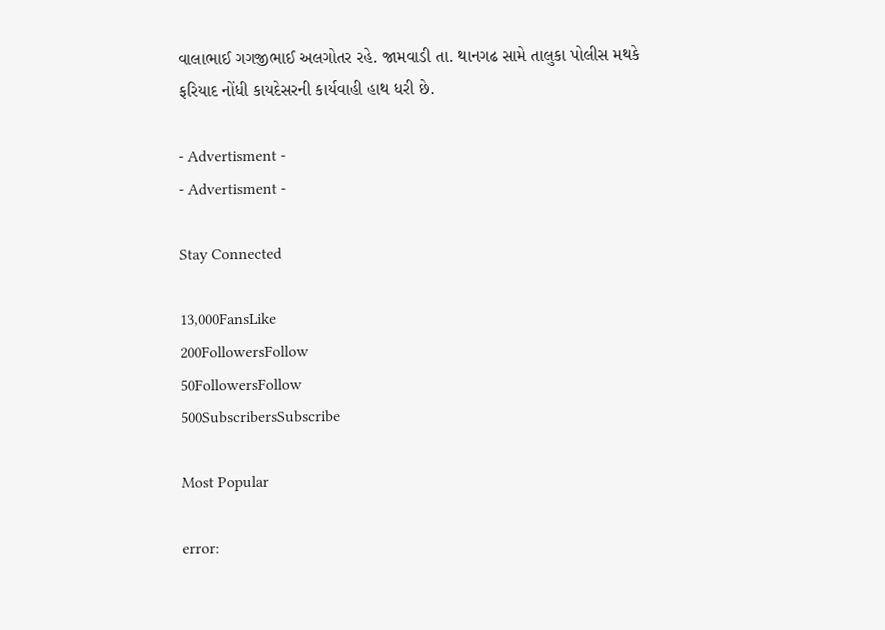વાલાભાઈ ગગજીભાઈ અલગોતર રહે. જામવાડી તા. થાનગઢ સામે તાલુકા પોલીસ મથકે ફરિયાદ નોંધી કાયદેસરની કાર્યવાહી હાથ ધરી છે.

- Advertisment -
- Advertisment -

Stay Connected

13,000FansLike
200FollowersFollow
50FollowersFollow
500SubscribersSubscribe

Most Popular

error: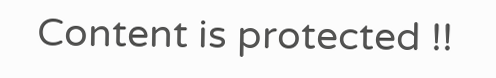Content is protected !!